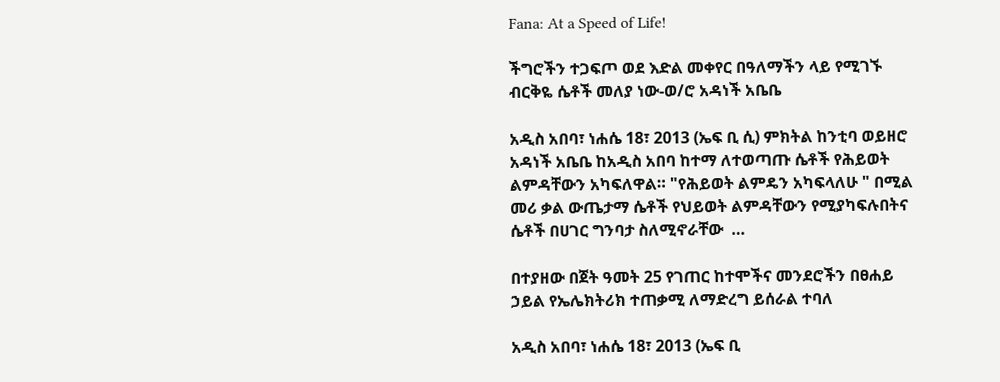Fana: At a Speed of Life!

ችግሮችን ተጋፍጦ ወደ እድል መቀየር በዓለማችን ላይ የሚገኙ ብርቅዬ ሴቶች መለያ ነው-ወ/ሮ አዳነች አቤቤ

አዲስ አበባ፣ ነሐሴ 18፣ 2013 (ኤፍ ቢ ሲ) ምክትል ከንቲባ ወይዘሮ አዳነች አቤቤ ከአዲስ አበባ ከተማ ለተወጣጡ ሴቶች የሕይወት ልምዳቸውን አካፍለዋል። "የሕይወት ልምዴን አካፍላለሁ " በሚል መሪ ቃል ውጤታማ ሴቶች የህይወት ልምዳቸውን የሚያካፍሉበትና ሴቶች በሀገር ግንባታ ስለሚኖራቸው  …

በተያዘው በጀት ዓመት 25 የገጠር ከተሞችና መንደሮችን በፀሐይ ኃይል የኤሌክትሪክ ተጠቃሚ ለማድረግ ይሰራል ተባለ

አዲስ አበባ፣ ነሐሴ 18፣ 2013 (ኤፍ ቢ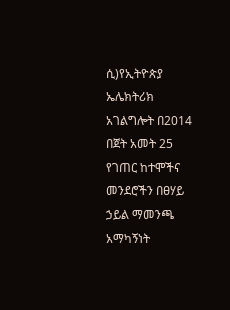ሲ)የኢትዮጵያ ኤሌክትሪክ አገልግሎት በ2014 በጀት አመት 25 የገጠር ከተሞችና መንደሮችን በፀሃይ ኃይል ማመንጫ አማካኝነት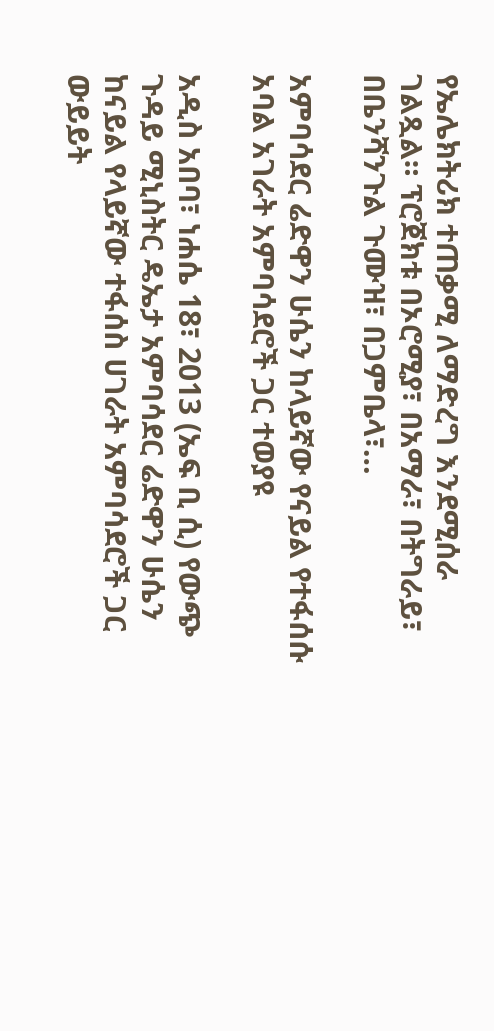የኤሌክትሪክ ተጠቃሚ ለማድረግ እንደሚሰራ  ገልጿል። ፕሮጀክቱ በኦሮሚያ፣ በአማራ፣ በትግራይ፣ በቤንሻንጉል ጉሙዝ፣ በጋምቤላ፣…

አምባሳደር ሬድዋን ሁሴን ከላይኛው የናይል የተፋሰሱ አባል አገራት አምባሳደሮች ጋር ተወያዩ

አዲስ አበባ፣ ነሐሴ 18፣ 2013 (ኤፍ ቢ ሲ) የውጭ ጉዳይ ሚኒስትር ዴኤታ አምባሳደር ሬድዋን ሁሴን ከናይል የላይኛው ተፋሰስ ሀገራት አምባሳደሮች ጋር ውይይት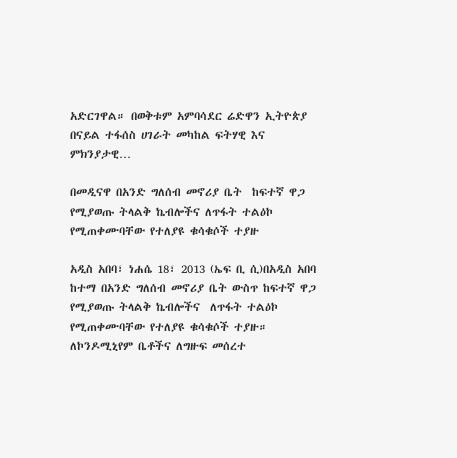አድርገዋል። በወቅቱም አምባሳደር ሬድዋን ኢትዮጵያ በናይል ተፋሰስ ሀገራት መካከል ፍትሃዊ እና ምክንያታዊ…

በመዲናዋ በአንድ ግለሰብ መኖሪያ ቤት  ከፍተኛ ዋጋ የሚያወጡ ትላልቅ ኬብሎችና ለጥፋት ተልዕኮ የሚጠቀሙባቸው የተለያዩ ቁሳቁሶች ተያዙ

አዲስ አበባ፣ ነሐሴ 18፣ 2013 (ኤፍ ቢ ሲ)በአዲስ አበባ ከተማ በአንድ ግለሰብ መኖሪያ ቤት ውስጥ ከፍተኛ ዋጋ የሚያወጡ ትላልቅ ኬብሎችና  ለጥፋት ተልዕኮ የሚጠቀሙባቸው የተለያዩ ቁሳቁሶች ተያዙ። ለኮንዶሚኒየም ቤቶችና ለግዙፍ መሰረተ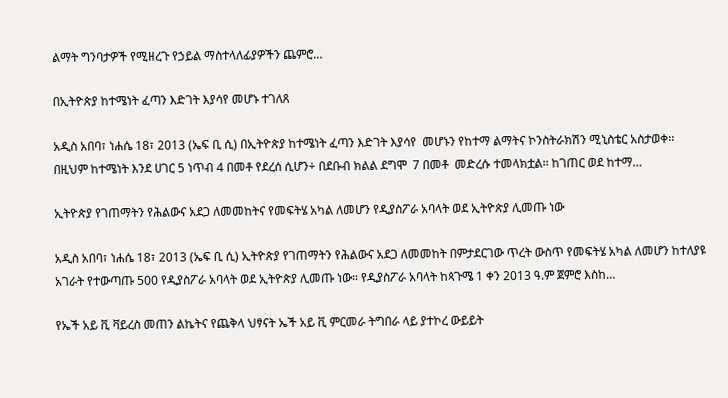ልማት ግንባታዎች የሚዘረጉ የኃይል ማስተላለፊያዎችን ጨምሮ…

በኢትዮጵያ ከተሜነት ፈጣን እድገት እያሳየ መሆኑ ተገለጸ

አዲስ አበባ፣ ነሐሴ 18፣ 2013 (ኤፍ ቢ ሲ) በኢትዮጵያ ከተሜነት ፈጣን እድገት እያሳየ  መሆኑን የከተማ ልማትና ኮንስትራክሽን ሚኒስቴር አስታወቀ፡፡ በዚህም ከተሜነት እንደ ሀገር 5 ነጥብ 4 በመቶ የደረሰ ሲሆን÷ በደቡብ ክልል ደግሞ  7 በመቶ  መድረሱ ተመላክቷል፡፡ ከገጠር ወደ ከተማ…

ኢትዮጵያ የገጠማትን የሕልውና አደጋ ለመመከትና የመፍትሄ አካል ለመሆን የዲያስፖራ አባላት ወደ ኢትዮጵያ ሊመጡ ነው

አዲስ አበባ፣ ነሐሴ 18፣ 2013 (ኤፍ ቢ ሲ) ኢትዮጵያ የገጠማትን የሕልውና አደጋ ለመመከት በምታደርገው ጥረት ውስጥ የመፍትሄ አካል ለመሆን ከተለያዩ አገራት የተውጣጡ 500 የዲያስፖራ አባላት ወደ ኢትዮጵያ ሊመጡ ነው። የዲያስፖራ አባላት ከጳጉሜ 1 ቀን 2013 ዓ.ም ጀምሮ እስከ…

የኤች አይ ቪ ቫይረስ መጠን ልኬትና የጨቅላ ህፃናት ኤች አይ ቪ ምርመራ ትግበራ ላይ ያተኮረ ውይይት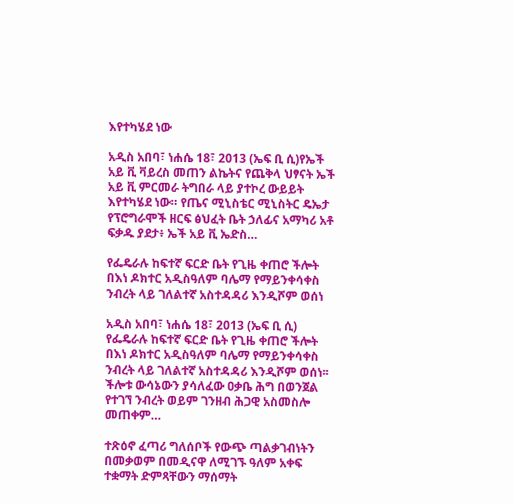እየተካሄደ ነው

አዲስ አበባ፣ ነሐሴ 18፣ 2013 (ኤፍ ቢ ሲ)የኤች አይ ቪ ቫይረስ መጠን ልኬትና የጨቅላ ህፃናት ኤች አይ ቪ ምርመራ ትግበራ ላይ ያተኮረ ውይይት እየተካሄደ ነው። የጤና ሚኒስቴር ሚኒስትር ዴኤታ የፕሮግራሞች ዘርፍ ፅህፈት ቤት ኃለፊና አማካሪ አቶ ፍቃዱ ያደታ፥ ኤች አይ ቪ ኤድስ…

የፌዴራሉ ከፍተኛ ፍርድ ቤት የጊዜ ቀጠሮ ችሎት በእነ ዶክተር አዲስዓለም ባሌማ የማይንቀሳቀስ ንብረት ላይ ገለልተኛ አስተዳዳሪ እንዲሾም ወሰነ

አዲስ አበባ፣ ነሐሴ 18፣ 2013 (ኤፍ ቢ ሲ) የፌዴራሉ ከፍተኛ ፍርድ ቤት የጊዜ ቀጠሮ ችሎት በእነ ዶክተር አዲስዓለም ባሌማ የማይንቀሳቀስ ንብረት ላይ ገለልተኛ አስተዳዳሪ እንዲሾም ወሰነ፡፡ ችሎቱ ውሳኔውን ያሳለፈው ዐቃቤ ሕግ በወንጀል የተገኘ ንብረት ወይም ገንዘብ ሕጋዊ አስመስሎ  መጠቀም…

ተጽዕኖ ፈጣሪ ግለሰቦች የውጭ ጣልቃገብነትን በመቃወም በመዲናዋ ለሚገኙ ዓለም አቀፍ ተቋማት ድምጻቸውን ማሰማት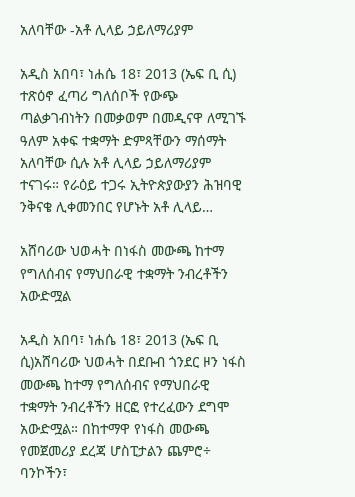አለባቸው -አቶ ሊላይ ኃይለማሪያም

አዲስ አበባ፣ ነሐሴ 18፣ 2013 (ኤፍ ቢ ሲ) ተጽዕኖ ፈጣሪ ግለሰቦች የውጭ ጣልቃገብነትን በመቃወም በመዲናዋ ለሚገኙ ዓለም አቀፍ ተቋማት ድምጻቸውን ማሰማት አለባቸው ሲሉ አቶ ሊላይ ኃይለማሪያም ተናገሩ። የራዕይ ተጋሩ ኢትዮጵያውያን ሕዝባዊ ንቅናቄ ሊቀመንበር የሆኑት አቶ ሊላይ…

አሸባሪው ህወሓት በነፋስ መውጫ ከተማ የግለሰብና የማህበራዊ ተቋማት ንብረቶችን አውድሟል

አዲስ አበባ፣ ነሐሴ 18፣ 2013 (ኤፍ ቢ ሲ)አሸባሪው ህወሓት በደቡብ ጎንደር ዞን ነፋስ መውጫ ከተማ የግለሰብና የማህበራዊ ተቋማት ንብረቶችን ዘርፎ የተረፈውን ደግሞ አውድሟል። በከተማዋ የነፋስ መውጫ የመጀመሪያ ደረጃ ሆስፒታልን ጨምሮ÷ ባንኮችን፣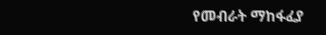የመብራት ማከፋፈያ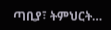ጣቢያ፣ ትምህርት…